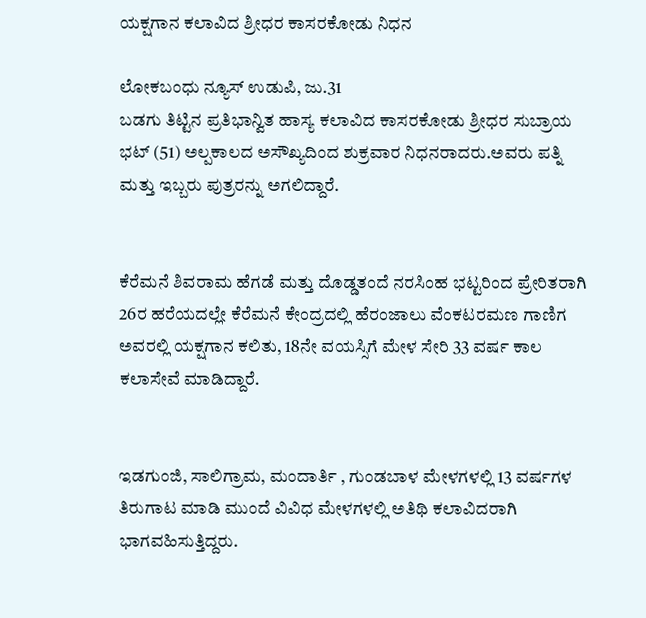ಯಕ್ಷಗಾನ ಕಲಾವಿದ ಶ್ರೀಧರ ಕಾಸರಕೋಡು ನಿಧನ

ಲೋಕಬಂಧು ನ್ಯೂಸ್ ಉಡುಪಿ, ಜು.31
ಬಡಗು ತಿಟ್ಟಿನ ಪ್ರತಿಭಾನ್ವಿತ ಹಾಸ್ಯ ಕಲಾವಿದ ಕಾಸರಕೋಡು ಶ್ರೀಧರ ಸುಬ್ರಾಯ ಭಟ್ (51) ಅಲ್ಪ‌ಕಾಲದ ಅಸೌಖ್ಯದಿಂದ ಶುಕ್ರವಾರ ನಿಧನರಾದರು.ಅವರು ಪತ್ನಿ ಮತ್ತು ಇಬ್ಬರು ಪುತ್ರರನ್ನು ಅಗಲಿದ್ದಾರೆ.


ಕೆರೆಮನೆ ಶಿವರಾಮ ಹೆಗಡೆ ಮತ್ತು ದೊಡ್ಡತಂದೆ ನರಸಿಂಹ ಭಟ್ಟರಿಂದ ಪ್ರೇರಿತರಾಗಿ 26ರ ಹರೆಯದಲ್ಲೇ ಕೆರೆಮನೆ ಕೇಂದ್ರದಲ್ಲಿ ಹೆರಂಜಾಲು ವೆಂಕಟರಮಣ ಗಾಣಿಗ ಅವರಲ್ಲಿ ಯಕ್ಷಗಾನ ಕಲಿತು, 18ನೇ ವಯಸ್ಸಿಗೆ ಮೇಳ ಸೇರಿ 33 ವರ್ಷ ಕಾಲ ಕಲಾಸೇವೆ‌ ಮಾಡಿದ್ದಾರೆ.


ಇಡಗುಂಜಿ, ಸಾಲಿಗ್ರಾಮ, ಮಂದಾರ್ತಿ , ಗುಂಡಬಾಳ ಮೇಳಗಳಲ್ಲಿ 13 ವರ್ಷಗಳ ತಿರುಗಾಟ ಮಾಡಿ ಮುಂದೆ ವಿವಿಧ ಮೇಳಗಳಲ್ಲಿ ಅತಿಥಿ ಕಲಾವಿದರಾಗಿ ಭಾಗವಹಿಸುತ್ತಿದ್ದರು.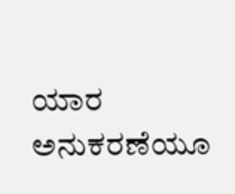ಯಾರ ಅನುಕರಣೆಯೂ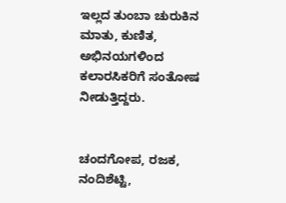ಇಲ್ಲದ ತುಂಬಾ ಚುರುಕಿನ ಮಾತು, ಕುಣಿತ, ಅಭಿನಯಗಳಿಂದ ಕಲಾರಸಿಕರಿಗೆ ಸಂತೋಷ ನೀಡುತ್ತಿದ್ದರು.


ಚಂದಗೋಪ, ರಜಕ, ನಂದಿಶೆಟ್ಟಿ,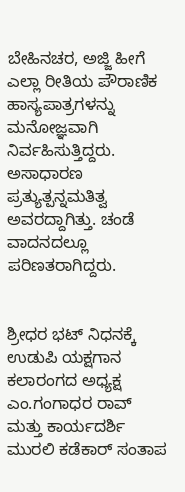ಬೇಹಿನಚರ, ಅಜ್ಜಿ ಹೀಗೆ ಎಲ್ಲಾ ರೀತಿಯ ಪೌರಾಣಿಕ ಹಾಸ್ಯಪಾತ್ರಗಳನ್ನು ಮನೋಜ್ಞವಾಗಿ ನಿರ್ವಹಿಸುತ್ತಿದ್ದರು. ಅಸಾಧಾರಣ ಪ್ರತ್ಯುತ್ಪನ್ನಮತಿತ್ವ ಅವರದ್ದಾಗಿತ್ತು. ಚಂಡೆ ವಾದನದಲ್ಲೂ ಪರಿಣತರಾಗಿದ್ದರು.


ಶ್ರೀಧರ ಭಟ್ ನಿಧನಕ್ಕೆ ಉಡುಪಿ ಯಕ್ಷಗಾನ ಕಲಾರಂಗದ ಅಧ್ಯಕ್ಷ ಎಂ.ಗಂಗಾಧರ ರಾವ್ ಮತ್ತು ಕಾರ್ಯದರ್ಶಿ ಮುರಲಿ ಕಡೆಕಾರ್ ಸಂತಾಪ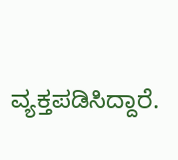ವ್ಯಕ್ತಪಡಿಸಿದ್ದಾರೆ.